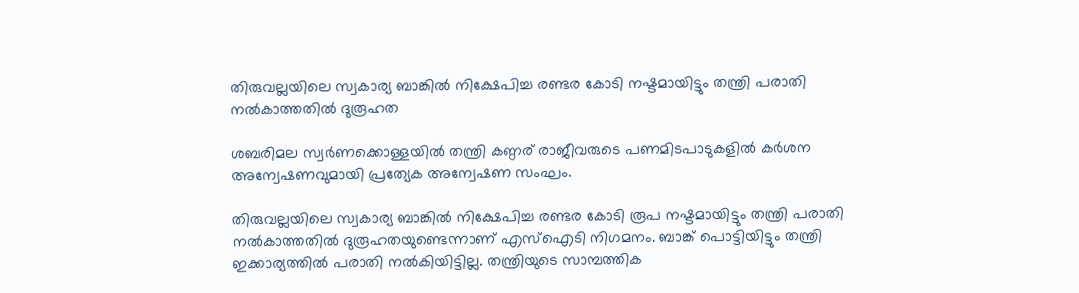തിരുവല്ലയിലെ സ്വകാര്യ ബാങ്കില്‍ നിക്ഷേപിച്ച രണ്ടര കോടി നഷ്ടമായിട്ടും തന്ത്രി പരാതി നല്‍കാത്തതില്‍ ദുരൂഹത

ശബരിമല സ്വര്‍ണക്കൊള്ളയില്‍ തന്ത്രി കണ്ഠര് രാജീവരുടെ പണമിടപാടുകളില്‍ കര്‍ശന അന്വേഷണവുമായി പ്രത്യേക അന്വേഷണ സംഘം.

തിരുവല്ലയിലെ സ്വകാര്യ ബാങ്കില്‍ നിക്ഷേപിച്ച രണ്ടര കോടി രൂപ നഷ്ടമായിട്ടും തന്ത്രി പരാതി നല്‍കാത്തതില്‍ ദുരൂഹതയുണ്ടെന്നാണ് എസ്‌ഐടി നിഗമനം. ബാങ്ക് പൊട്ടിയിട്ടും തന്ത്രി ഇക്കാര്യത്തില്‍ പരാതി നല്‍കിയിട്ടില്ല. തന്ത്രിയുടെ സാമ്പത്തിക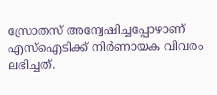സ്രോതസ് അന്വേഷിച്ചപ്പോഴാണ് എസ്‌ഐടിക്ക് നിര്‍ണായക വിവരം ലഭിച്ചത്.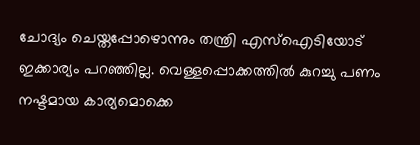ചോദ്യം ചെയ്തപ്പോഴൊന്നും തന്ത്രി എസ്‌ഐടിയോട് ഇക്കാര്യം പറഞ്ഞില്ല. വെള്ളപ്പൊക്കത്തില്‍ കുറച്ചു പണം നഷ്ടമായ കാര്യമൊക്കെ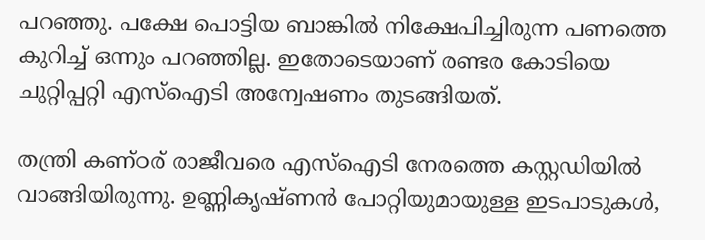പറഞ്ഞു. പക്ഷേ പൊട്ടിയ ബാങ്കില്‍ നിക്ഷേപിച്ചിരുന്ന പണത്തെ കുറിച്ച്‌ ഒന്നും പറഞ്ഞില്ല. ഇതോടെയാണ് രണ്ടര കോടിയെ ചുറ്റിപ്പറ്റി എസ്‌ഐടി അന്വേഷണം തുടങ്ങിയത്.

തന്ത്രി കണ്ഠര് രാജീവരെ എസ്‌ഐടി നേരത്തെ കസ്റ്റഡിയില്‍ വാങ്ങിയിരുന്നു. ഉണ്ണികൃഷ്ണന്‍ പോറ്റിയുമായുള്ള ഇടപാടുകള്‍,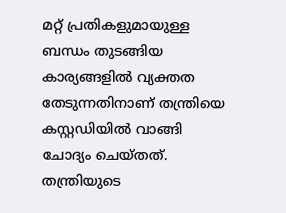മറ്റ് പ്രതികളുമായുള്ള ബന്ധം തുടങ്ങിയ കാര്യങ്ങളില്‍ വ്യക്തത തേടുന്നതിനാണ് തന്ത്രിയെ കസ്റ്റഡിയില്‍ വാങ്ങി ചോദ്യം ചെയ്തത്. തന്ത്രിയുടെ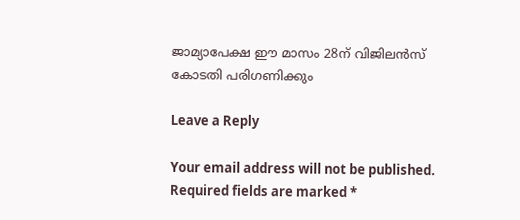ജാമ്യാപേക്ഷ ഈ മാസം 28ന് വിജിലന്‍സ് കോടതി പരിഗണിക്കും

Leave a Reply

Your email address will not be published. Required fields are marked *